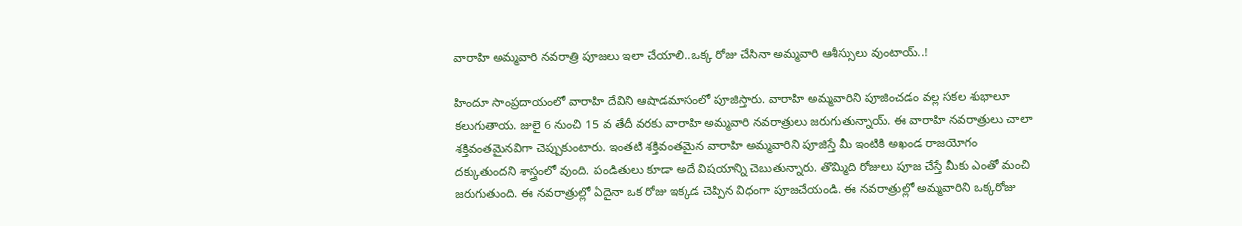వారాహి అమ్మవారి నవరాత్రి పూజలు ఇలా చేయాలి..ఒక్క రోజు చేసినా అమ్మవారి ఆశీస్సులు వుంటాయ్..!

హిందూ సాంప్రదాయంలో వారాహి దేవిని ఆషాడమాసంలో పూజిస్తారు. వారాహి అమ్మవారిని పూజించడం వల్ల సకల శుభాలూ కలుగుతాయ. జులై 6 నుంచి 15 వ తేదీ వరకు వారాహి అమ్మవారి నవరాత్రులు జరుగుతున్నాయ్. ఈ వారాహి నవరాత్రులు చాలా శక్తివంతమైనవిగా చెప్పుకుంటారు. ఇంతటి శక్తివంతమైన వారాహి అమ్మవారిని పూజిస్తే మీ ఇంటికి అఖండ రాజయోగం దక్కుతుందని శాస్త్రంలో వుంది. పండితులు కూడా అదే విషయాన్ని చెబుతున్నారు. తొమ్మిది రోజులు పూజ చేస్తే మీకు ఎంతో మంచి జరుగుతుంది. ఈ నవరాత్రుల్లో ఏదైనా ఒక రోజు ఇక్కడ చెప్పిన విధంగా పూజచేయండి. ఈ నవరాత్రుల్లో అమ్మవారిని ఒక్కరోజు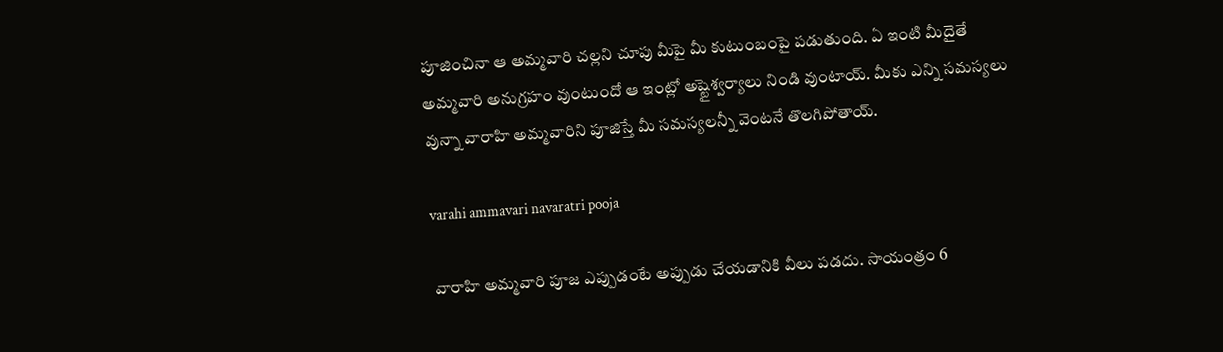పూజించినా ఆ అమ్మవారి చల్లని చూపు మీపై మీ కుటుంబంపై పడుతుంది. ఏ ఇంటి మీదైతే అమ్మవారి అనుగ్రహం వుంటుందో ఆ ఇంట్లో అష్టైశ్వర్యాలు నిండి వుంటాయ్. మీకు ఎన్ని సమస్యలు వున్నా వారాహి అమ్మవారిని పూజిస్తే మీ సమస్యలన్నీ వెంటనే తొలగిపోతాయ్.

varahi ammavari navaratri pooja

వారాహి అమ్మవారి పూజ ఎప్పుడంటే అప్పుడు చేయడానికి వీలు పడదు. సాయంత్రం 6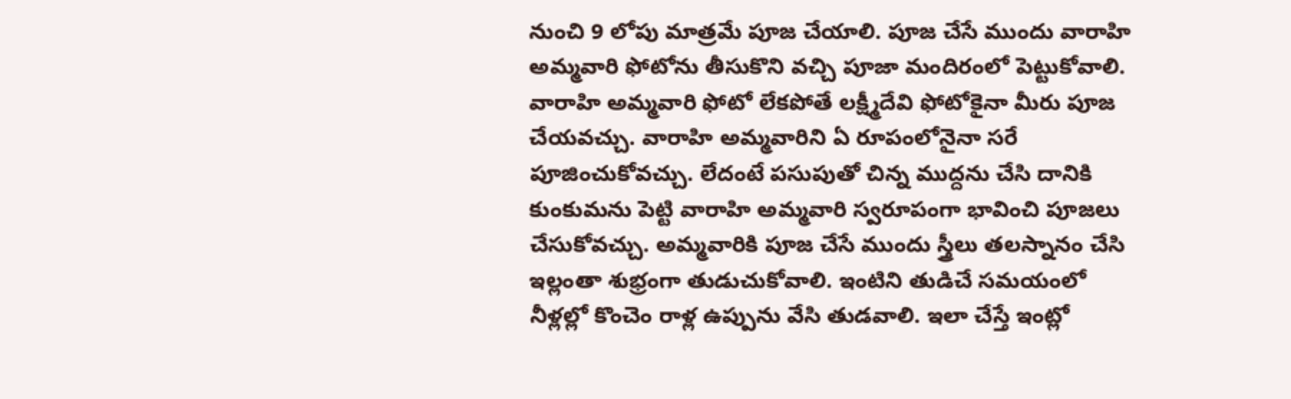నుంచి 9 లోపు మాత్రమే పూజ చేయాలి. పూజ చేసే ముందు వారాహి అమ్మవారి ఫోటోను తీసుకొని వచ్చి పూజా మందిరంలో పెట్టుకోవాలి. వారాహి అమ్మవారి ఫోటో లేకపోతే లక్ష్మీదేవి ఫోటోకైనా మీరు పూజ చేయవచ్చు. వారాహి అమ్మవారిని ఏ రూపంలోనైనా సరే పూజించుకోవచ్చు. లేదంటే పసుపుతో చిన్న ముద్దను చేసి దానికి కుంకుమను పెట్టి వారాహి అమ్మవారి స్వరూపంగా భావించి పూజలు చేసుకోవచ్చు. అమ్మవారికి పూజ చేసే ముందు స్త్రీలు తలస్నానం చేసి ఇల్లంతా శుభ్రంగా తుడుచుకోవాలి. ఇంటిని తుడిచే సమయంలో నీళ్లల్లో కొంచెం రాళ్ల ఉప్పును వేసి తుడవాలి. ఇలా చేస్తే ఇంట్లో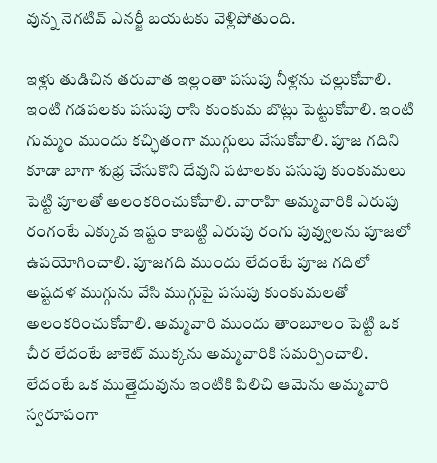వున్న నెగటివ్ ఎనర్జీ బయటకు వెళ్లిపోతుంది.

ఇళ్లు తుడిచిన తరువాత ఇల్లంతా పసుపు నీళ్లను చల్లుకోవాలి. ఇంటి గడపలకు పసుపు రాసి కుంకుమ బొట్లు పెట్టుకోవాలి. ఇంటి గుమ్మం ముందు కచ్ఛితంగా ముగ్గులు వేసుకోవాలి. పూజ గదిని కూడా బాగా శుభ్ర చేసుకొని దేవుని పటాలకు పసుపు కుంకుమలు పెట్టి పూలతో అలంకరించుకోవాలి. వారాహి అమ్మవారికి ఎరుపు రంగంటే ఎక్కువ ఇష్టం కాబట్టి ఎరుపు రంగు పువ్వులను పూజలో ఉపయోగించాలి. పూజగది ముందు లేదంటే పూజ గదిలో అష్టదళ ముగ్గును వేసి ముగ్గుపై పసుపు కుంకుమలతో అలంకరించుకోవాలి. అమ్మవారి ముందు తాంబూలం పెట్టి ఒక చీర లేదంటే జాకెట్ ముక్కను అమ్మవారికి సమర్పించాలి. లేదంటే ఒక ముత్తైదువును ఇంటికి పిలిచి ఆమెను అమ్మవారి స్వరూపంగా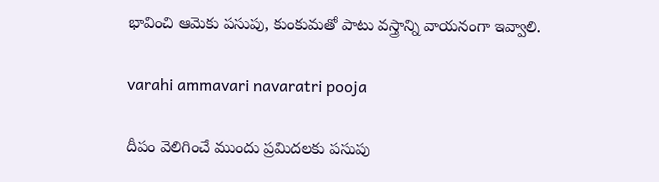భావించి ఆమెకు పసుపు, కుంకుమతో పాటు వస్త్రాన్ని వాయనంగా ఇవ్వాలి.

varahi ammavari navaratri pooja

దీపం వెలిగించే ముందు ప్రమిదలకు పసుపు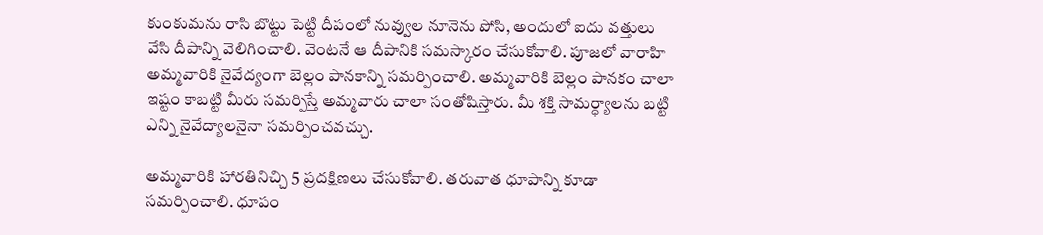కుంకుమను రాసి బొట్టు పెట్టి దీపంలో నువ్వుల నూనెను పోసి, అందులో ఐదు వత్తులు వేసి దీపాన్ని వెలిగించాలి. వెంటనే ఆ దీపానికి సమస్కారం చేసుకోవాలి. పూజలో వారాహి అమ్మవారికి నైవేద్యంగా బెల్లం పానకాన్ని సమర్పించాలి. అమ్మవారికి బెల్లం పానకం చాలా ఇష్టం కాబట్టి మీరు సమర్పిస్తే అమ్మవారు చాలా సంతోషిస్తారు. మీ శక్తి సామర్ధ్యాలను బట్టి ఎన్ని నైవేద్యాలనైనా సమర్పించవచ్చు.

అమ్మవారికి హారతినిచ్చి 5 ప్రదక్షిణలు చేసుకోవాలి. తరువాత ధూపాన్ని కూడా సమర్పించాలి. ధూపం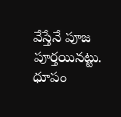వేస్తేనే పూజ పూర్తయినట్టు. ధూపం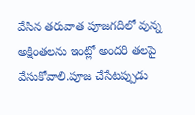వేసిన తరువాత పూజగదిలో వున్న అక్షింతలను ఇంట్లో అందరి తలపై వేసుకోవాలి.పూజ చేసేటప్పుడు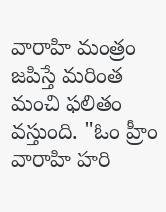వారాహి మంత్రం జపిస్తే మరింత మంచి ఫలితం వస్తుంది. "ఓం హ్రీం వారాహి హరి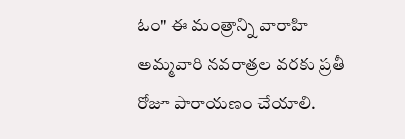ఓం" ఈ మంత్రాన్ని వారాహి అమ్మవారి నవరాత్రల వరకు ప్రతీ రోజూ పారాయణం చేయాలి.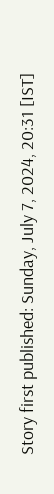Story first published: Sunday, July 7, 2024, 20:31 [IST]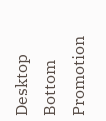Desktop Bottom Promotion